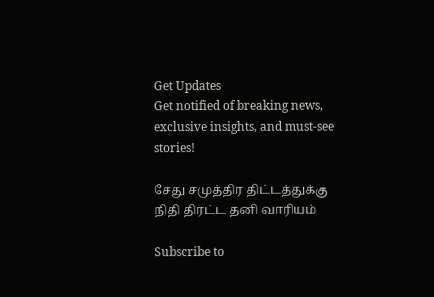Get Updates
Get notified of breaking news, exclusive insights, and must-see stories!

சேது சமுத்திர திட்டத்துக்கு நிதி திரட்ட தனி வாரியம்

Subscribe to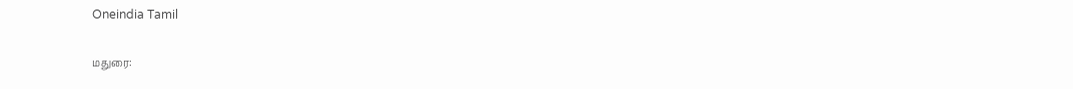Oneindia Tamil

மதுரை: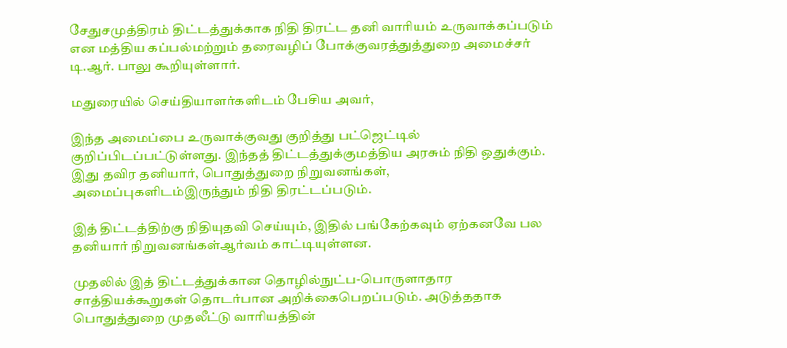சேதுசமுத்திரம் திட்டத்துக்காக நிதி திரட்ட தனி வாரியம் உருவாக்கப்படும் என மத்திய கப்பல்மற்றும் தரைவழிப் போக்குவரத்துத்துறை அமைச்சர் டி.ஆர். பாலு கூறியுள்ளார்.

மதுரையில் செய்தியாளர்களிடம் பேசிய அவர்,

இந்த அமைப்பை உருவாக்குவது குறித்து பட்ஜெட்டில் குறிப்பிடப்பட்டுள்ளது. இந்தத் திட்டத்துக்குமத்திய அரசும் நிதி ஒதுக்கும். இது தவிர தனியார், பொதுத்துறை நிறுவனங்கள், அமைப்புகளிடம்இருந்தும் நிதி திரட்டப்படும்.

இத் திட்டத்திற்கு நிதியுதவி செய்யும், இதில் பங்கேற்கவும் ஏற்கனவே பல தனியார் நிறுவனங்கள்ஆர்வம் காட்டியுள்ளன.

முதலில் இத் திட்டத்துக்கான தொழில்நுட்ப-பொருளாதார சாத்தியக்கூறுகள் தொடர்பான அறிக்கைபெறப்படும். அடுத்ததாக பொதுத்துறை முதலீட்டு வாரியத்தின்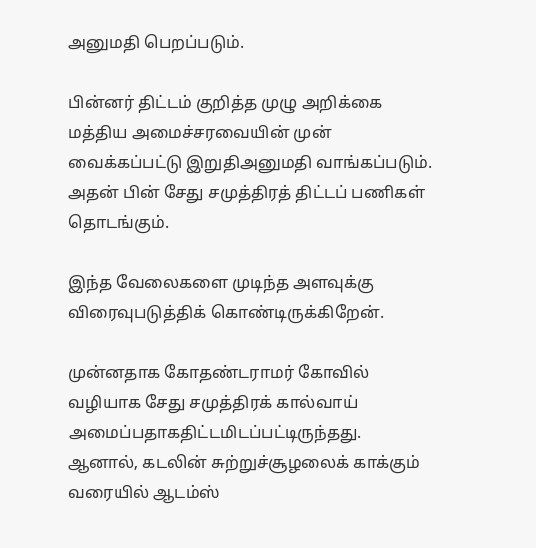அனுமதி பெறப்படும்.

பின்னர் திட்டம் குறித்த முழு அறிக்கை மத்திய அமைச்சரவையின் முன் வைக்கப்பட்டு இறுதிஅனுமதி வாங்கப்படும். அதன் பின் சேது சமுத்திரத் திட்டப் பணிகள் தொடங்கும்.

இந்த வேலைகளை முடிந்த அளவுக்கு விரைவுபடுத்திக் கொண்டிருக்கிறேன்.

முன்னதாக கோதண்டராமர் கோவில் வழியாக சேது சமுத்திரக் கால்வாய் அமைப்பதாகதிட்டமிடப்பட்டிருந்தது. ஆனால், கடலின் சுற்றுச்சூழலைக் காக்கும் வரையில் ஆடம்ஸ்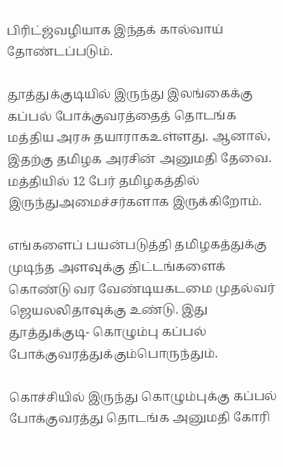பிரிட்ஜ்வழியாக இந்தக் கால்வாய் தோண்டப்படும்.

தூத்துக்குடியில் இருந்து இலங்கைக்கு கப்பல் போக்குவரத்தைத் தொடங்க மத்திய அரசு தயாராகஉள்ளது. ஆனால், இதற்கு தமிழக அரசின் அனுமதி தேவை. மத்தியில் 12 பேர் தமிழகத்தில் இருந்துஅமைச்சர்களாக இருக்கிறோம்.

எங்களைப் பயன்படுத்தி தமிழகத்துக்கு முடிந்த அளவுக்கு திட்டங்களைக் கொண்டு வர வேண்டியகடமை முதல்வர் ஜெயலலிதாவுக்கு உண்டு. இது தூத்துக்குடி- கொழும்பு கப்பல் போக்குவரத்துக்கும்பொருந்தும்.

கொச்சியில் இருந்து கொழும்புக்கு கப்பல் போக்குவரத்து தொடங்க அனுமதி கோரி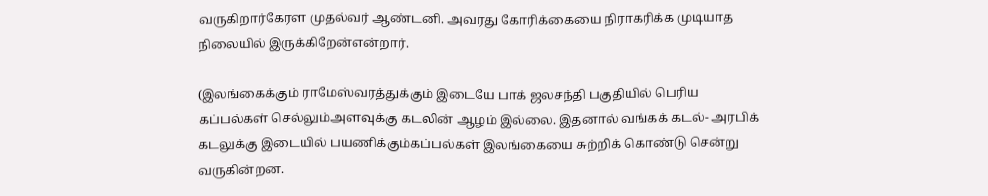வருகிறார்கேரள முதல்வர் ஆண்டனி. அவரது கோரிக்கையை நிராகரிக்க முடியாத நிலையில் இருக்கிறேன்என்றார்.

(இலங்கைக்கும் ராமேஸ்வரத்துக்கும் இடையே பாக் ஜலசந்தி பகுதியில் பெரிய கப்பல்கள் செல்லும்அளவுக்கு கடலின் ஆழம் இல்லை. இதனால் வங்கக் கடல்- அரபிக் கடலுக்கு இடையில் பயணிக்கும்கப்பல்கள் இலங்கையை சுற்றிக் கொண்டு சென்று வருகின்றன.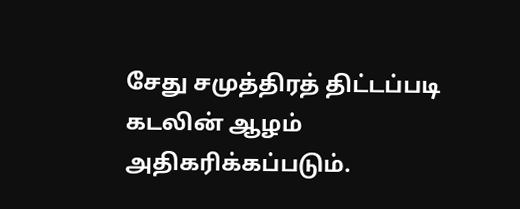சேது சமுத்திரத் திட்டப்படி கடலின் ஆழம் அதிகரிக்கப்படும்.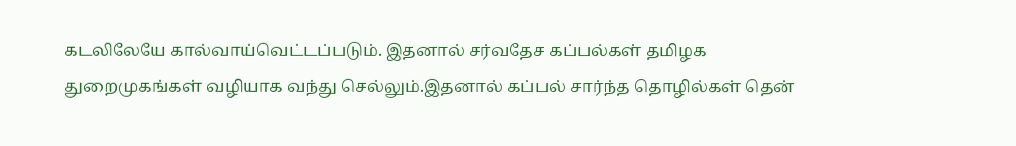கடலிலேயே கால்வாய்வெட்டப்படும். இதனால் சர்வதேச கப்பல்கள் தமிழக துறைமுகங்கள் வழியாக வந்து செல்லும்.இதனால் கப்பல் சார்ந்த தொழில்கள் தென்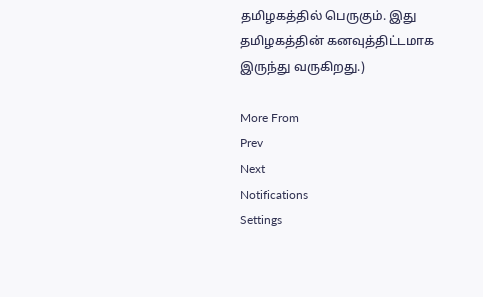தமிழகத்தில் பெருகும். இது தமிழகத்தின் கனவுத்திட்டமாக இருந்து வருகிறது.)

More From
Prev
Next
Notifications
Settings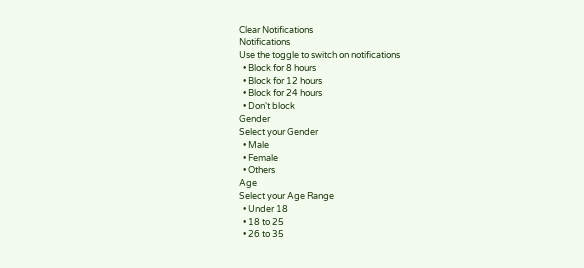Clear Notifications
Notifications
Use the toggle to switch on notifications
  • Block for 8 hours
  • Block for 12 hours
  • Block for 24 hours
  • Don't block
Gender
Select your Gender
  • Male
  • Female
  • Others
Age
Select your Age Range
  • Under 18
  • 18 to 25
  • 26 to 35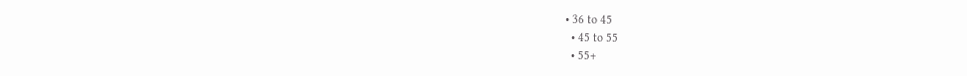• 36 to 45
  • 45 to 55
  • 55+